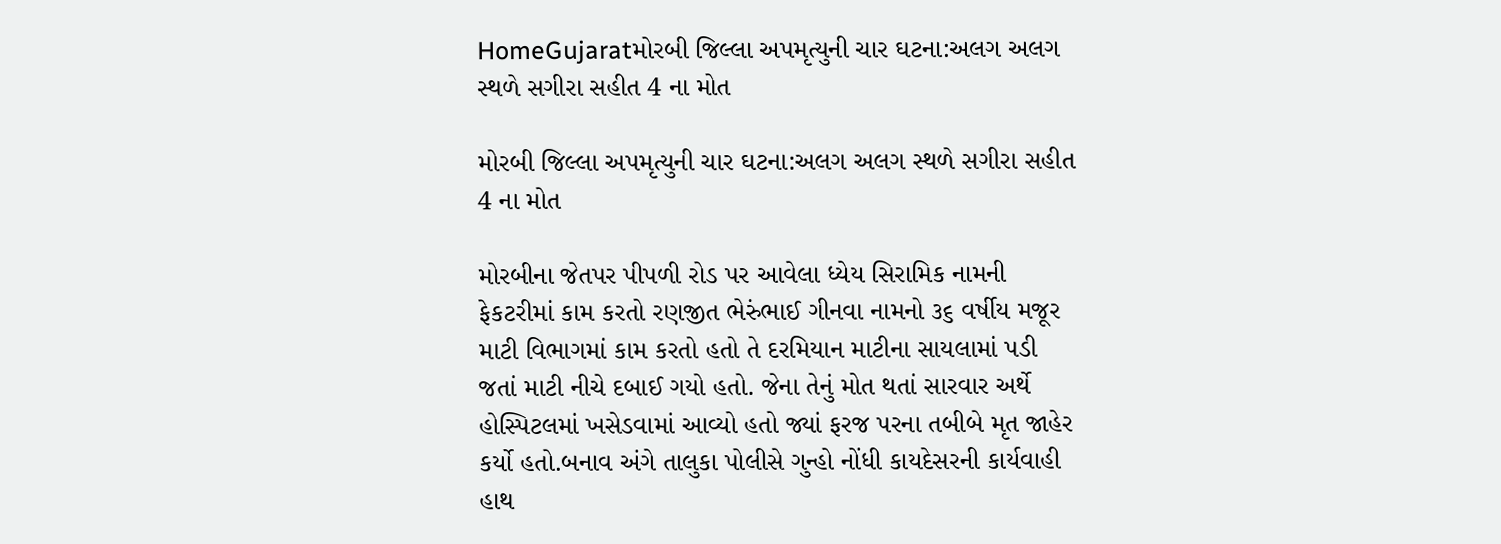HomeGujaratમોરબી જિલ્લા અપમૃત્યુની ચાર ઘટના:અલગ અલગ સ્થળે સગીરા સહીત 4 ના મોત

મોરબી જિલ્લા અપમૃત્યુની ચાર ઘટના:અલગ અલગ સ્થળે સગીરા સહીત 4 ના મોત

મોરબીના જેતપર પીપળી રોડ પર આવેલા ધ્યેય સિરામિક નામની ફેકટરીમાં કામ કરતો રણજીત ભેરુંભાઈ ગીનવા નામનો ૩૬ વર્ષીય મજૂર માટી વિભાગમાં કામ કરતો હતો તે દરમિયાન માટીના સાયલામાં પડી જતાં માટી નીચે દબાઈ ગયો હતો. જેના તેનું મોત થતાં સારવાર અર્થે હોસ્પિટલમાં ખસેડવામાં આવ્યો હતો જ્યાં ફરજ પરના તબીબે મૃત જાહેર કર્યો હતો.બનાવ અંગે તાલુકા પોલીસે ગુન્હો નોંધી કાયદેસરની કાર્યવાહી હાથ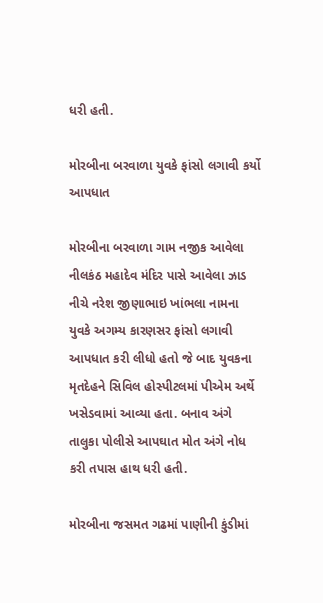ધરી હતી.

મોરબીના બરવાળા યુવકે ફાંસો લગાવી કર્યો આપધાત

મોરબીના બરવાળા ગામ નજીક આવેલા નીલકંઠ મહાદેવ મંદિર પાસે આવેલા ઝાડ નીચે નરેશ જીણાભાઇ ખાંભલા નામના યુવકે અગમ્ય કારણસર ફાંસો લગાવી આપધાત કરી લીધો હતો જે બાદ યુવકના મૃતદેહને સિવિલ હોસ્પીટલમાં પીએમ અર્થે ખસેડવામાં આવ્યા હતા. બનાવ અંગે તાલુકા પોલીસે આપઘાત મોત અંગે નોધ કરી તપાસ હાથ ધરી હતી.

મોરબીના જસમત ગઢમાં પાણીની કુંડીમાં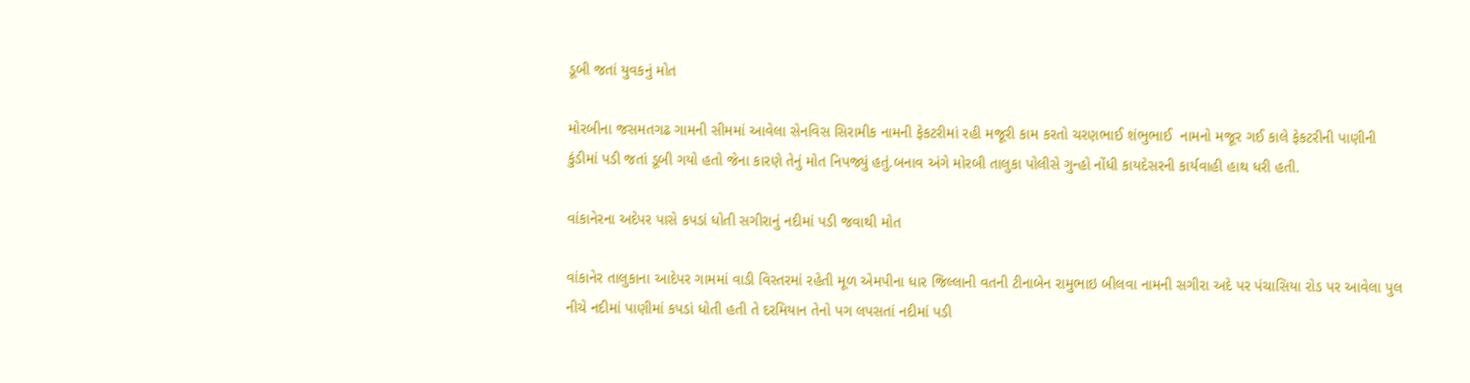ડૂબી જતાં યુવકનું મોત

મોરબીના જસમતગઢ ગામની સીમમાં આવેલા સેનવિસ સિરામીક નામની ફેકટરીમાં રહી મજૂરી કામ કરતો ચરણભાઈ શંભુભાઈ  નામનો મજૂર ગઈ કાલે ફેકટરીની પાણીની કુંડીમાં પડી જતાં ડૂબી ગયો હતો જેના કારણે તેનું મોત નિપજ્યું હતું.બનાવ અંગે મોરબી તાલુકા પોલીસે ગુન્હો નોંધી કાયદેસરની કાર્યવાહી હાથ ધરી હતી.

વાંકાનેરના અદેપર પાસે કપડાં ધોતી સગીરાનું નદીમાં પડી જવાથી મોત

વાંકાનેર તાલુકાના આદેપર ગામમાં વાડી વિસ્તરમાં રહેતી મૂળ એમપીના ધાર જિલ્લાની વતની ટીનાબેન રામુભાઇ બીલવા નામની સગીરા અદે પર પંચાસિયા રોડ પર આવેલા પુલ નીચે નદીમાં પાણીમાં કપડાં ધોતી હતી તે દરમિયાન તેનો પગ લપસતાં નદીમાં પડી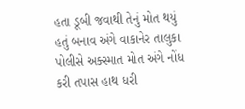હતા ડૂબી જવાથી તેનું મોત થયું હતું બનાવ અંગે વાકાનેર તાલુકા પોલીસે અક્સ્માત મોત અંગે નોંધ કરી તપાસ હાથ ધરી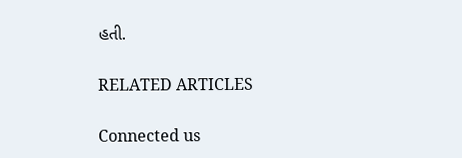હતી.

RELATED ARTICLES

Connected us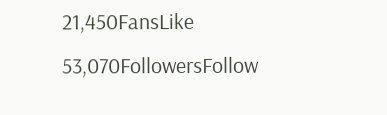21,450FansLike
53,070FollowersFollow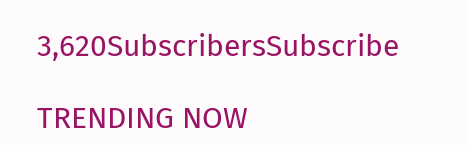3,620SubscribersSubscribe

TRENDING NOW